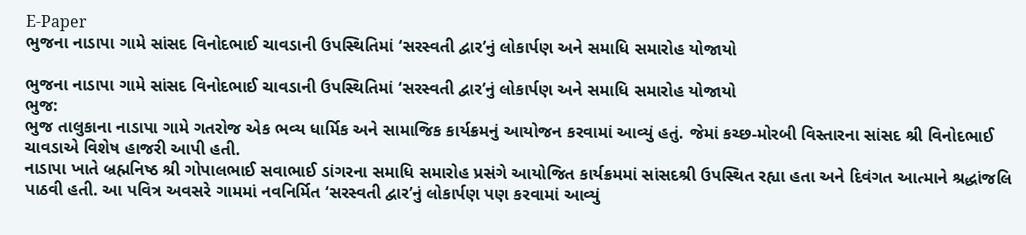E-Paper
ભુજના નાડાપા ગામે સાંસદ વિનોદભાઈ ચાવડાની ઉપસ્થિતિમાં ‘સરસ્વતી દ્વાર’નું લોકાર્પણ અને સમાધિ સમારોહ યોજાયો

ભુજના નાડાપા ગામે સાંસદ વિનોદભાઈ ચાવડાની ઉપસ્થિતિમાં ‘સરસ્વતી દ્વાર’નું લોકાર્પણ અને સમાધિ સમારોહ યોજાયો
ભુજ:
ભુજ તાલુકાના નાડાપા ગામે ગતરોજ એક ભવ્ય ધાર્મિક અને સામાજિક કાર્યક્રમનું આયોજન કરવામાં આવ્યું હતું. જેમાં કચ્છ-મોરબી વિસ્તારના સાંસદ શ્રી વિનોદભાઈ ચાવડાએ વિશેષ હાજરી આપી હતી.
નાડાપા ખાતે બ્રહ્મનિષ્ઠ શ્રી ગોપાલભાઈ સવાભાઈ ડાંગરના સમાધિ સમારોહ પ્રસંગે આયોજિત કાર્યક્રમમાં સાંસદશ્રી ઉપસ્થિત રહ્યા હતા અને દિવંગત આત્માને શ્રદ્ધાંજલિ પાઠવી હતી. આ પવિત્ર અવસરે ગામમાં નવનિર્મિત ‘સરસ્વતી દ્વાર’નું લોકાર્પણ પણ કરવામાં આવ્યું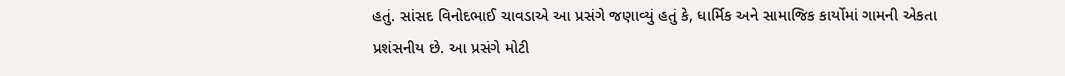હતું. સાંસદ વિનોદભાઈ ચાવડાએ આ પ્રસંગે જણાવ્યું હતું કે, ધાર્મિક અને સામાજિક કાર્યોમાં ગામની એકતા પ્રશંસનીય છે. આ પ્રસંગે મોટી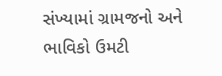સંખ્યામાં ગ્રામજનો અને ભાવિકો ઉમટી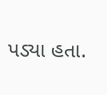પડ્યા હતા.